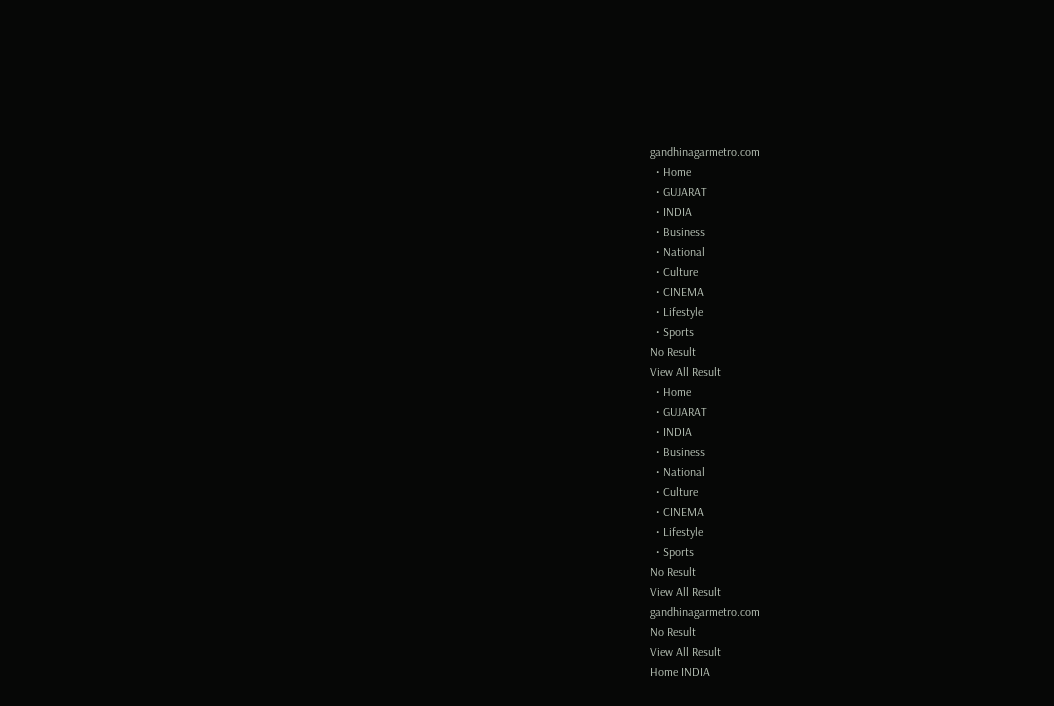gandhinagarmetro.com
  • Home
  • GUJARAT
  • INDIA
  • Business
  • National
  • Culture
  • CINEMA
  • Lifestyle
  • Sports
No Result
View All Result
  • Home
  • GUJARAT
  • INDIA
  • Business
  • National
  • Culture
  • CINEMA
  • Lifestyle
  • Sports
No Result
View All Result
gandhinagarmetro.com
No Result
View All Result
Home INDIA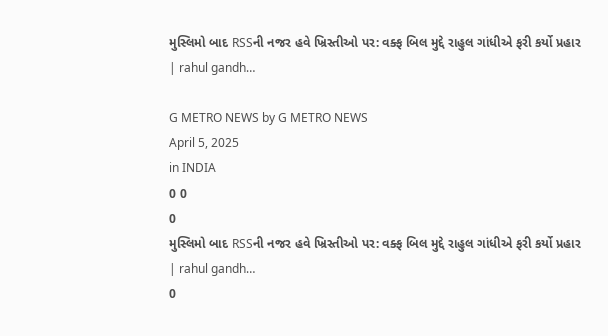મુસ્લિમો બાદ RSSની નજર હવે ખ્રિસ્તીઓ પર: વક્ફ બિલ મુદ્દે રાહુલ ગાંધીએ ફરી કર્યો પ્રહાર | rahul gandh…

G METRO NEWS by G METRO NEWS
April 5, 2025
in INDIA
0 0
0
મુસ્લિમો બાદ RSSની નજર હવે ખ્રિસ્તીઓ પર: વક્ફ બિલ મુદ્દે રાહુલ ગાંધીએ ફરી કર્યો પ્રહાર | rahul gandh…
0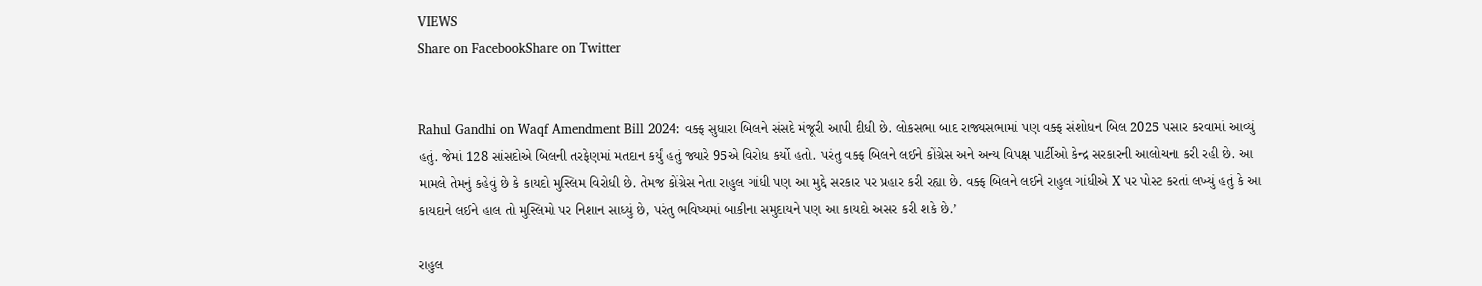VIEWS
Share on FacebookShare on Twitter


Rahul Gandhi on Waqf Amendment Bill 2024: વક્ફ સુધારા બિલને સંસદે મંજૂરી આપી દીધી છે. લોકસભા બાદ રાજ્યસભામાં પણ વક્ફ સંશોધન બિલ 2025 પસાર કરવામાં આવ્યું હતું. જેમાં 128 સાંસદોએ બિલની તરફેણમાં મતદાન કર્યું હતું જ્યારે 95એ વિરોધ કર્યો હતો. પરંતુ વક્ફ બિલને લઈને કોંગ્રેસ અને અન્ય વિપક્ષ પાર્ટીઓ કેન્દ્ર સરકારની આલોચના કરી રહી છે. આ મામલે તેમનું કહેવું છે કે કાયદો મુસ્લિમ વિરોધી છે. તેમજ કોંગ્રેસ નેતા રાહુલ ગાંધી પણ આ મુદ્દે સરકાર પર પ્રહાર કરી રહ્યા છે. વક્ફ બિલને લઈને રાહુલ ગાંધીએ X પર પોસ્ટ કરતાં લખ્યું હતું કે આ કાયદાને લઈને હાલ તો મુસ્લિમો પર નિશાન સાધ્યું છે, પરંતુ ભવિષ્યમાં બાકીના સમુદાયને પણ આ કાયદો અસર કરી શકે છે.’

રાહુલ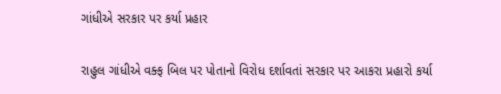ગાંધીએ સરકાર પર કર્યા પ્રહાર

રાહુલ ગાંધીએ વક્ફ બિલ પર પોતાનો વિરોધ દર્શાવતાં સરકાર પર આકરા પ્રહારો કર્યા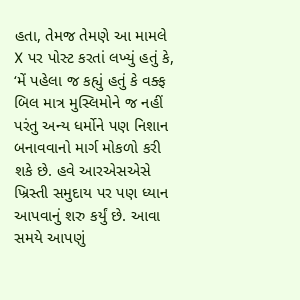હતા, તેમજ તેમણે આ મામલે X પર પોસ્ટ કરતાં લખ્યું હતું કે, ‘મેં પહેલા જ કહ્યું હતું કે વક્ફ બિલ માત્ર મુસ્લિમોને જ નહીં પરંતુ અન્ય ધર્મોને પણ નિશાન બનાવવાનો માર્ગ મોકળો કરી શકે છે. હવે આરએસએસે ખ્રિસ્તી સમુદાય પર પણ ધ્યાન આપવાનું શરુ કર્યું છે. આવા સમયે આપણું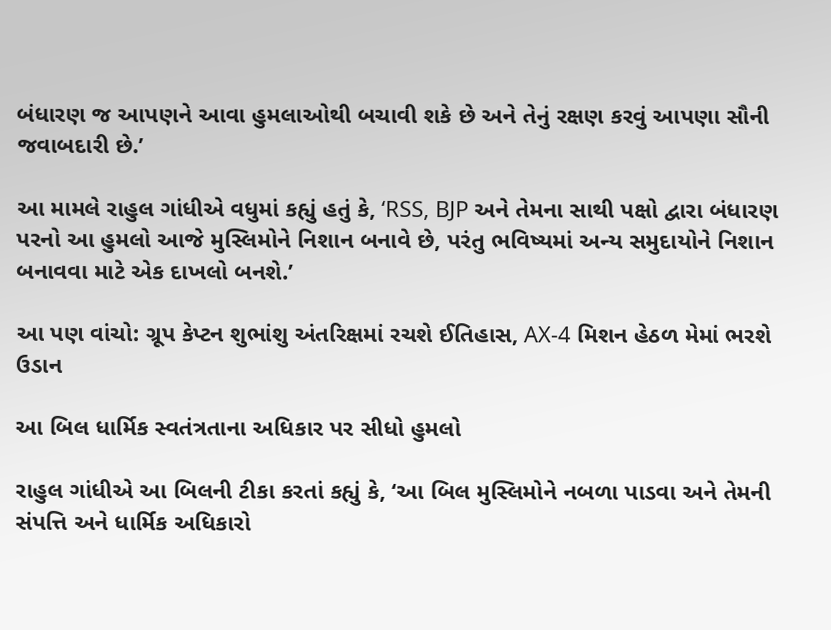બંધારણ જ આપણને આવા હુમલાઓથી બચાવી શકે છે અને તેનું રક્ષણ કરવું આપણા સૌની જવાબદારી છે.’

આ મામલે રાહુલ ગાંધીએ વધુમાં કહ્યું હતું કે, ‘RSS, BJP અને તેમના સાથી પક્ષો દ્વારા બંધારણ પરનો આ હુમલો આજે મુસ્લિમોને નિશાન બનાવે છે, પરંતુ ભવિષ્યમાં અન્ય સમુદાયોને નિશાન બનાવવા માટે એક દાખલો બનશે.’

આ પણ વાંચો: ગ્રૂપ કેપ્ટન શુભાંશુ અંતરિક્ષમાં રચશે ઈતિહાસ, AX-4 મિશન હેઠળ મેમાં ભરશે ઉડાન

આ બિલ ધાર્મિક સ્વતંત્રતાના અધિકાર પર સીધો હુમલો

રાહુલ ગાંધીએ આ બિલની ટીકા કરતાં કહ્યું કે, ‘આ બિલ મુસ્લિમોને નબળા પાડવા અને તેમની સંપત્તિ અને ધાર્મિક અધિકારો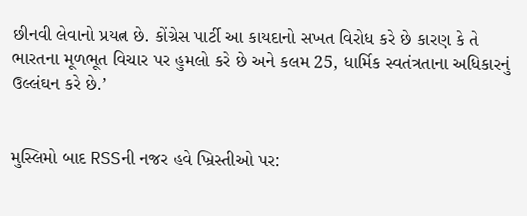છીનવી લેવાનો પ્રયત્ન છે. કોંગ્રેસ પાર્ટી આ કાયદાનો સખત વિરોધ કરે છે કારણ કે તે ભારતના મૂળભૂત વિચાર પર હુમલો કરે છે અને કલમ 25, ધાર્મિક સ્વતંત્રતાના અધિકારનું ઉલ્લંઘન કરે છે.’


મુસ્લિમો બાદ RSSની નજર હવે ખ્રિસ્તીઓ પર: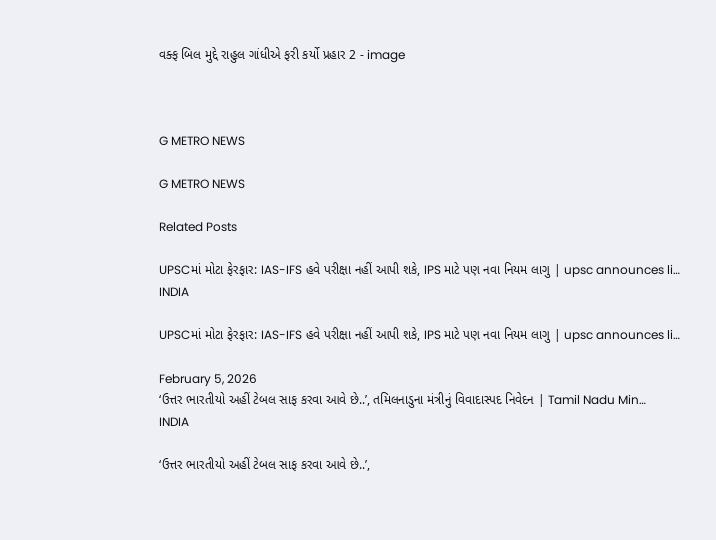વક્ફ બિલ મુદ્દે રાહુલ ગાંધીએ ફરી કર્યો પ્રહાર 2 - image



G METRO NEWS

G METRO NEWS

Related Posts

UPSCમાં મોટા ફેરફાર: IAS-IFS હવે પરીક્ષા નહીં આપી શકે, IPS માટે પણ નવા નિયમ લાગુ | upsc announces li…
INDIA

UPSCમાં મોટા ફેરફાર: IAS-IFS હવે પરીક્ષા નહીં આપી શકે, IPS માટે પણ નવા નિયમ લાગુ | upsc announces li…

February 5, 2026
‘ઉત્તર ભારતીયો અહીં ટેબલ સાફ કરવા આવે છે..’, તમિલનાડુના મંત્રીનું વિવાદાસ્પદ નિવેદન | Tamil Nadu Min…
INDIA

‘ઉત્તર ભારતીયો અહીં ટેબલ સાફ કરવા આવે છે..’,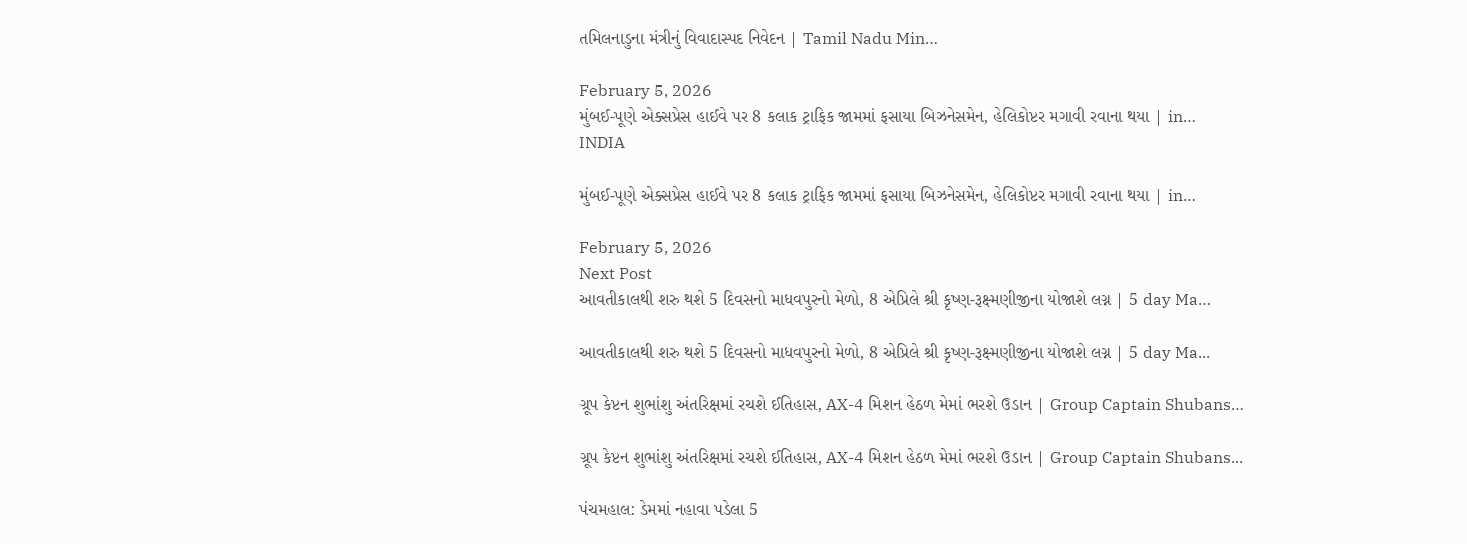તમિલનાડુના મંત્રીનું વિવાદાસ્પદ નિવેદન | Tamil Nadu Min…

February 5, 2026
મુંબઈ-પૂણે એક્સપ્રેસ હાઈવે પર 8 કલાક ટ્રાફિક જામમાં ફસાયા બિઝનેસમેન, હેલિકોપ્ટર મગાવી રવાના થયા | in…
INDIA

મુંબઈ-પૂણે એક્સપ્રેસ હાઈવે પર 8 કલાક ટ્રાફિક જામમાં ફસાયા બિઝનેસમેન, હેલિકોપ્ટર મગાવી રવાના થયા | in…

February 5, 2026
Next Post
આવતીકાલથી શરુ થશે 5 દિવસનો માધવપુરનો મેળો, 8 એપ્રિલે શ્રી કૃષ્ણ-રૂક્ષ્મણીજીના યોજાશે લગ્ન | 5 day Ma…

આવતીકાલથી શરુ થશે 5 દિવસનો માધવપુરનો મેળો, 8 એપ્રિલે શ્રી કૃષ્ણ-રૂક્ષ્મણીજીના યોજાશે લગ્ન | 5 day Ma...

ગ્રૂપ કેપ્ટન શુભાંશુ અંતરિક્ષમાં રચશે ઈતિહાસ, AX-4 મિશન હેઠળ મેમાં ભરશે ઉડાન | Group Captain Shubans…

ગ્રૂપ કેપ્ટન શુભાંશુ અંતરિક્ષમાં રચશે ઈતિહાસ, AX-4 મિશન હેઠળ મેમાં ભરશે ઉડાન | Group Captain Shubans...

પંચમહાલ: ડેમમાં નહાવા પડેલા 5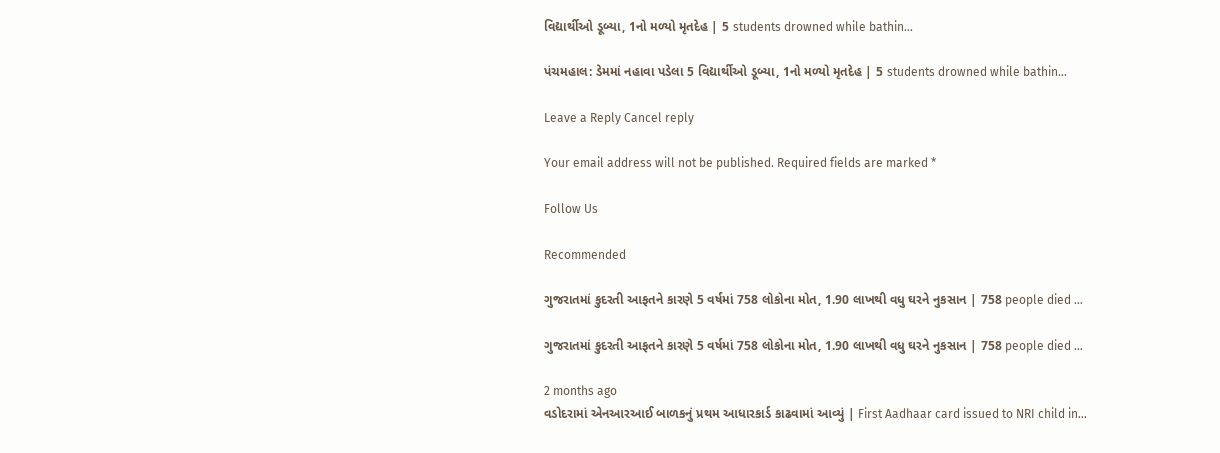વિદ્યાર્થીઓ ડૂબ્યા, 1નો મળ્યો મૃતદેહ | 5 students drowned while bathin…

પંચમહાલ: ડેમમાં નહાવા પડેલા 5 વિદ્યાર્થીઓ ડૂબ્યા, 1નો મળ્યો મૃતદેહ | 5 students drowned while bathin...

Leave a Reply Cancel reply

Your email address will not be published. Required fields are marked *

Follow Us

Recommended

ગુજરાતમાં કુદરતી આફતને કારણે 5 વર્ષમાં 758 લોકોના મોત, 1.90 લાખથી વધુ ઘરને નુકસાન | 758 people died …

ગુજરાતમાં કુદરતી આફતને કારણે 5 વર્ષમાં 758 લોકોના મોત, 1.90 લાખથી વધુ ઘરને નુકસાન | 758 people died …

2 months ago
વડોદરામાં એનઆરઆઈ બાળકનું પ્રથમ આધારકાર્ડ કાઢવામાં આવ્યું | First Aadhaar card issued to NRI child in…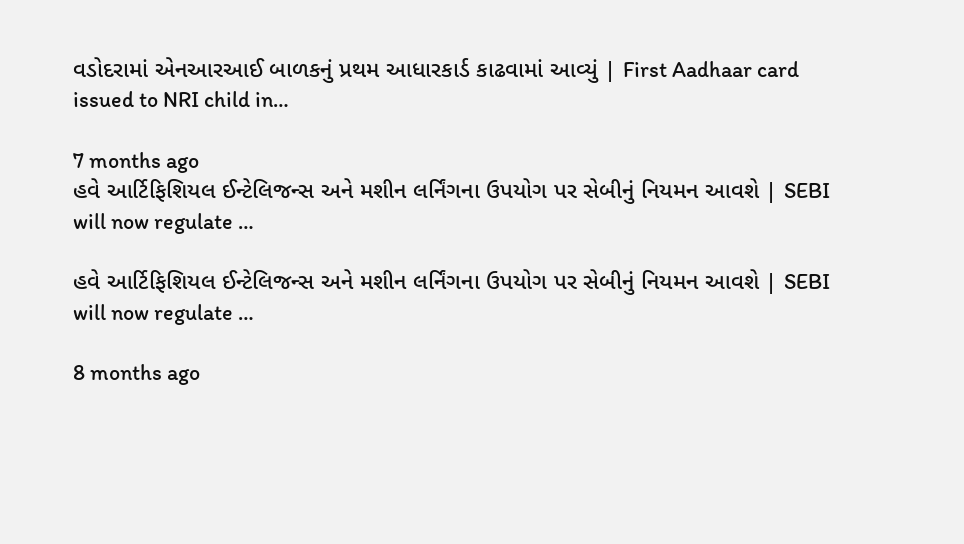વડોદરામાં એનઆરઆઈ બાળકનું પ્રથમ આધારકાર્ડ કાઢવામાં આવ્યું | First Aadhaar card issued to NRI child in…

7 months ago
હવે આર્ટિફિશિયલ ઈન્ટેલિજન્સ અને મશીન લર્નિંગના ઉપયોગ પર સેબીનું નિયમન આવશે | SEBI will now regulate …

હવે આર્ટિફિશિયલ ઈન્ટેલિજન્સ અને મશીન લર્નિંગના ઉપયોગ પર સેબીનું નિયમન આવશે | SEBI will now regulate …

8 months ago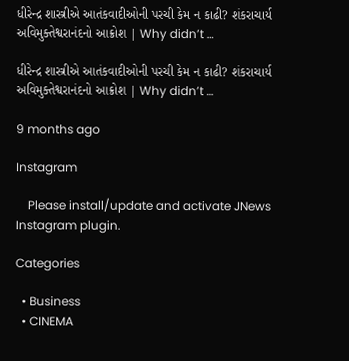ધીરેન્દ્ર શાસ્ત્રીએ આતંકવાદીઓની પરચી કેમ ન કાઢી? શંકરાચાર્ય અવિમુક્તેશ્વરાનંદનો આક્રોશ | Why didn’t …

ધીરેન્દ્ર શાસ્ત્રીએ આતંકવાદીઓની પરચી કેમ ન કાઢી? શંકરાચાર્ય અવિમુક્તેશ્વરાનંદનો આક્રોશ | Why didn’t …

9 months ago

Instagram

    Please install/update and activate JNews Instagram plugin.

Categories

  • Business
  • CINEMA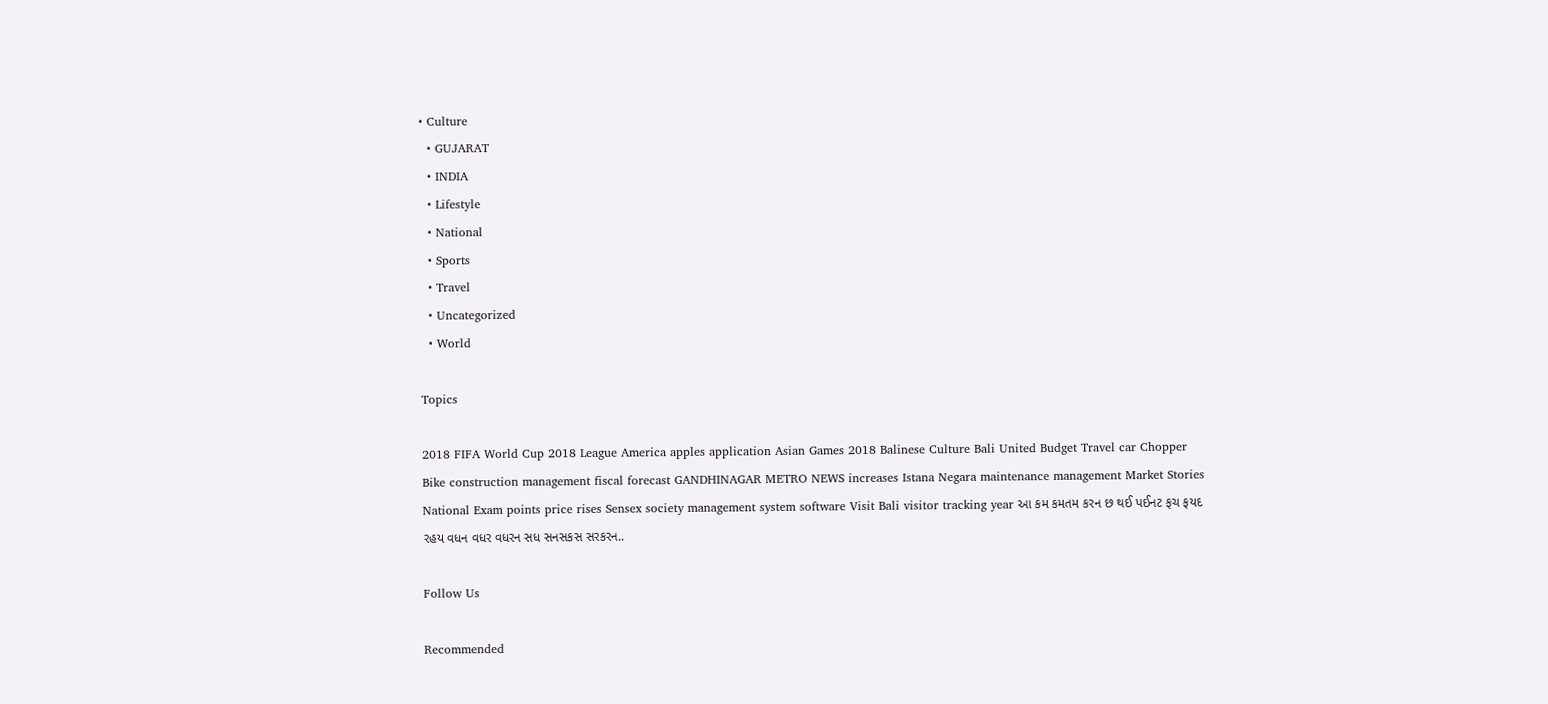• Culture
  • GUJARAT
  • INDIA
  • Lifestyle
  • National
  • Sports
  • Travel
  • Uncategorized
  • World

Topics

2018 FIFA World Cup 2018 League America apples application Asian Games 2018 Balinese Culture Bali United Budget Travel car Chopper Bike construction management fiscal forecast GANDHINAGAR METRO NEWS increases Istana Negara maintenance management Market Stories National Exam points price rises Sensex society management system software Visit Bali visitor tracking year આ કમ કમતમ કરન છ થઈ પઈનટ ફચ ફયદ રહય વધન વધર વધરન સધ સનસકસ સરકરન..

Follow Us

Recommended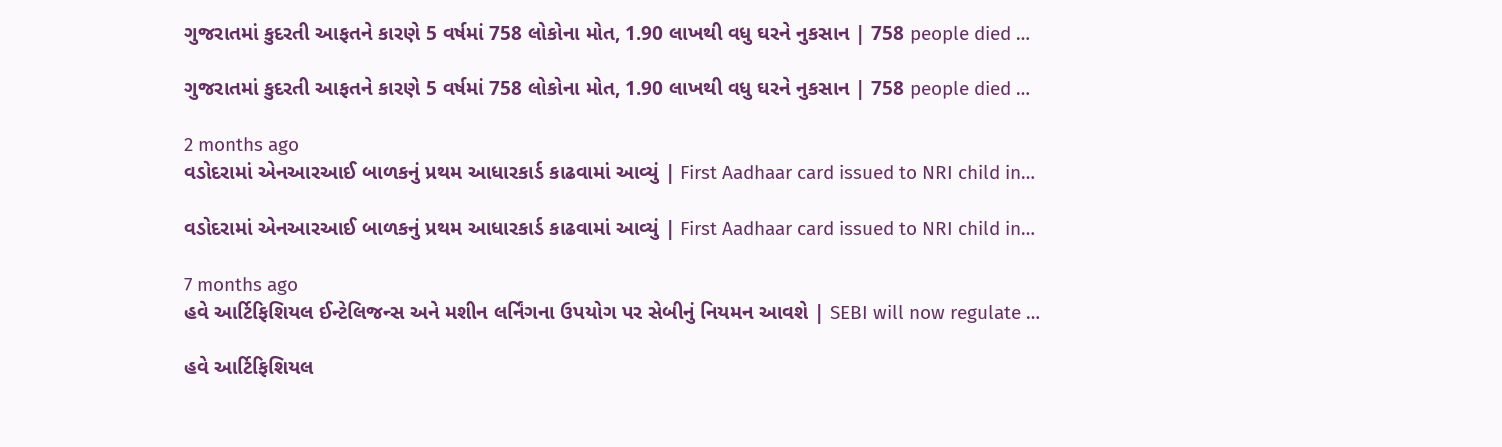ગુજરાતમાં કુદરતી આફતને કારણે 5 વર્ષમાં 758 લોકોના મોત, 1.90 લાખથી વધુ ઘરને નુકસાન | 758 people died …

ગુજરાતમાં કુદરતી આફતને કારણે 5 વર્ષમાં 758 લોકોના મોત, 1.90 લાખથી વધુ ઘરને નુકસાન | 758 people died …

2 months ago
વડોદરામાં એનઆરઆઈ બાળકનું પ્રથમ આધારકાર્ડ કાઢવામાં આવ્યું | First Aadhaar card issued to NRI child in…

વડોદરામાં એનઆરઆઈ બાળકનું પ્રથમ આધારકાર્ડ કાઢવામાં આવ્યું | First Aadhaar card issued to NRI child in…

7 months ago
હવે આર્ટિફિશિયલ ઈન્ટેલિજન્સ અને મશીન લર્નિંગના ઉપયોગ પર સેબીનું નિયમન આવશે | SEBI will now regulate …

હવે આર્ટિફિશિયલ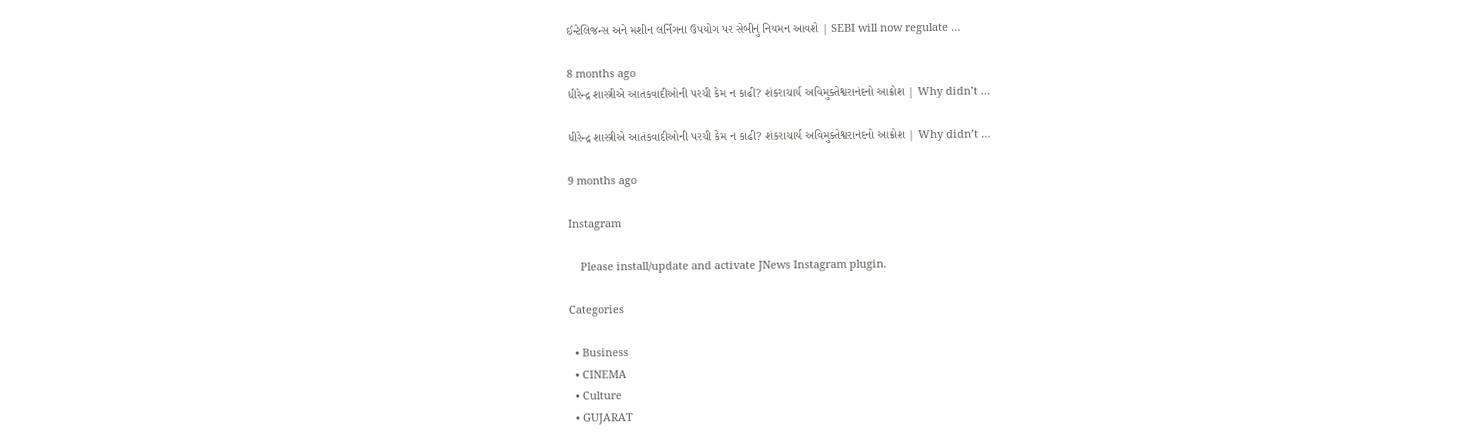ઈન્ટેલિજન્સ અને મશીન લર્નિંગના ઉપયોગ પર સેબીનું નિયમન આવશે | SEBI will now regulate …

8 months ago
ધીરેન્દ્ર શાસ્ત્રીએ આતંકવાદીઓની પરચી કેમ ન કાઢી? શંકરાચાર્ય અવિમુક્તેશ્વરાનંદનો આક્રોશ | Why didn’t …

ધીરેન્દ્ર શાસ્ત્રીએ આતંકવાદીઓની પરચી કેમ ન કાઢી? શંકરાચાર્ય અવિમુક્તેશ્વરાનંદનો આક્રોશ | Why didn’t …

9 months ago

Instagram

    Please install/update and activate JNews Instagram plugin.

Categories

  • Business
  • CINEMA
  • Culture
  • GUJARAT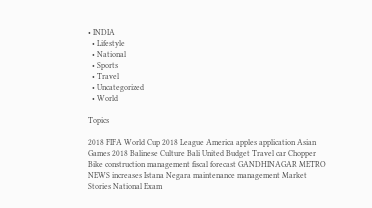• INDIA
  • Lifestyle
  • National
  • Sports
  • Travel
  • Uncategorized
  • World

Topics

2018 FIFA World Cup 2018 League America apples application Asian Games 2018 Balinese Culture Bali United Budget Travel car Chopper Bike construction management fiscal forecast GANDHINAGAR METRO NEWS increases Istana Negara maintenance management Market Stories National Exam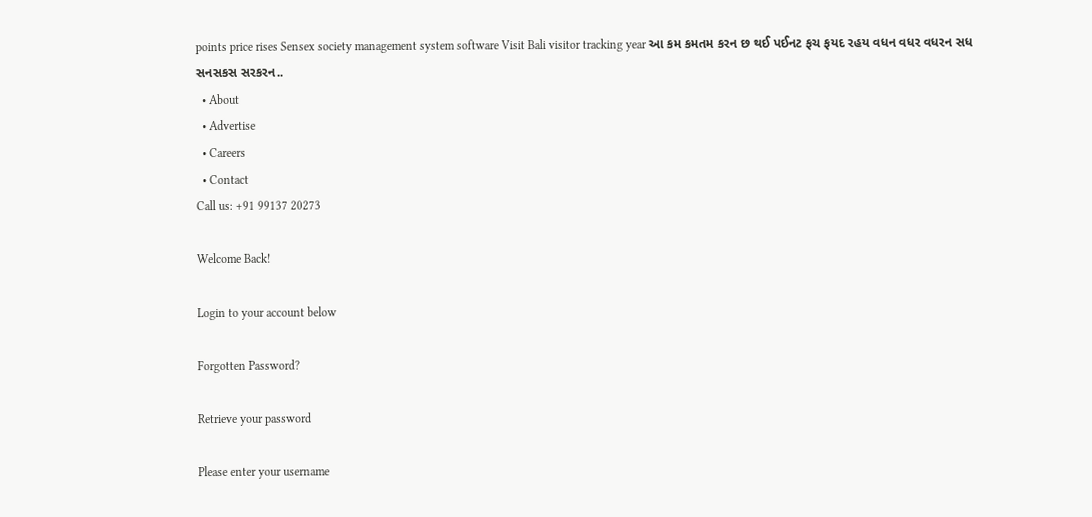points price rises Sensex society management system software Visit Bali visitor tracking year આ કમ કમતમ કરન છ થઈ પઈનટ ફચ ફયદ રહય વધન વધર વધરન સધ સનસકસ સરકરન..
  • About
  • Advertise
  • Careers
  • Contact
Call us: +91 99137 20273

Welcome Back!

Login to your account below

Forgotten Password?

Retrieve your password

Please enter your username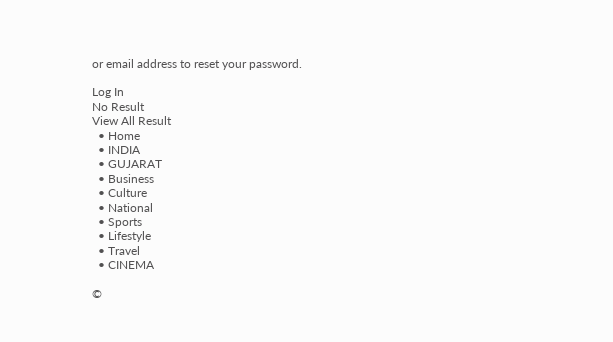or email address to reset your password.

Log In
No Result
View All Result
  • Home
  • INDIA
  • GUJARAT
  • Business
  • Culture
  • National
  • Sports
  • Lifestyle
  • Travel
  • CINEMA

©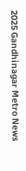2025 Gandhinagar Metro News